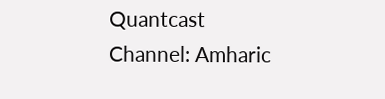Quantcast
Channel: Amharic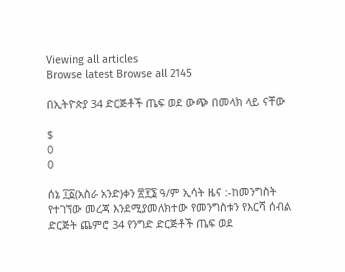Viewing all articles
Browse latest Browse all 2145

በኢትዮጵያ 34 ድርጅቶች ጤፍ ወደ ውጭ በመላክ ላይ ናቸው

$
0
0

ሰኔ ፲፩(አስራ አንድ)ቀን ፳፻፮ ዓ/ም ኢሳት ዜና :-ከመንግስት የተገኘው መረጃ እንደሚያመለክተው የመንግስቱን የእርሻ ሰብል ድርጅት ጨምሮ 34 የንግድ ድርጅቶች ጤፍ ወደ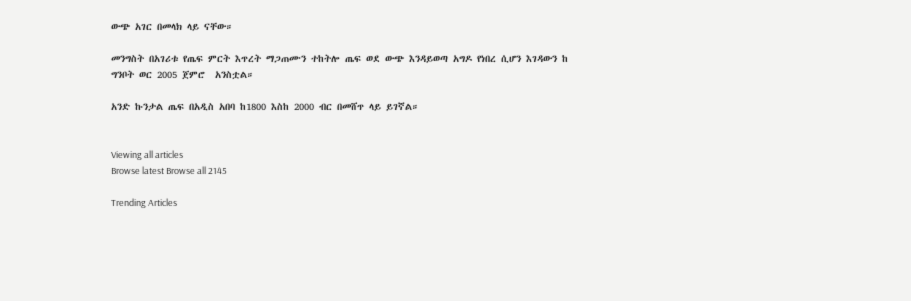ውጭ አገር በመላክ ላይ ናቸው።

መንግስት በአገሪቱ የጤፍ ምርት እጥረት ማጋጠሙን ተከትሎ ጤፍ ወደ ውጭ እንዳይወጣ አግዶ የነበረ ሲሆን እገዳውን ከ ግንቦት ወር 2005 ጀምሮ  አንስቷል።

አንድ ኩንታል ጤፍ በአዲስ አበባ ከ1800 እስከ 2000 ብር በመሸጥ ላይ ይገኛል።


Viewing all articles
Browse latest Browse all 2145

Trending Articles